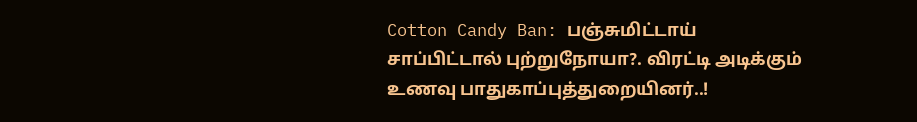Cotton Candy Ban: பஞ்சுமிட்டாய் சாப்பிட்டால் புற்றுநோயா?. விரட்டி அடிக்கும் உணவு பாதுகாப்புத்துறையினர்..!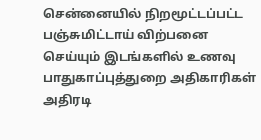சென்னையில் நிறமூட்டப்பட்ட பஞ்சுமிட்டாய் விற்பனை செய்யும் இடங்களில் உணவு பாதுகாப்புத்துறை அதிகாரிகள் அதிரடி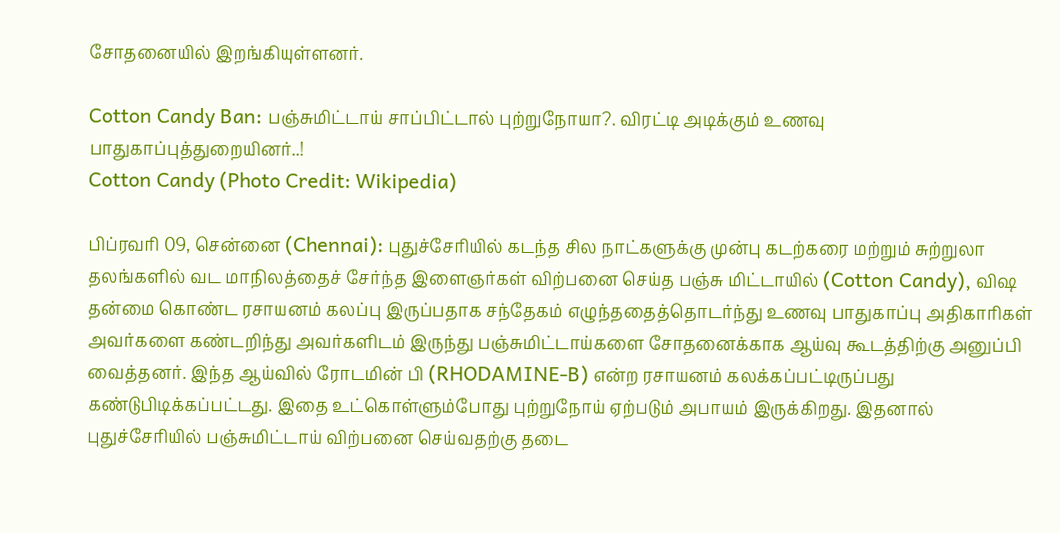சோதனையில் இறங்கியுள்ளனர்.

Cotton Candy Ban: பஞ்சுமிட்டாய் சாப்பிட்டால் புற்றுநோயா?. விரட்டி அடிக்கும் உணவு பாதுகாப்புத்துறையினர்..!
Cotton Candy (Photo Credit: Wikipedia)

பிப்ரவரி 09, சென்னை (Chennai): புதுச்சேரியில் கடந்த சில நாட்களுக்கு முன்பு கடற்கரை மற்றும் சுற்றுலா தலங்களில் வட மாநிலத்தைச் சேர்ந்த இளைஞர்கள் விற்பனை செய்த பஞ்சு மிட்டாயில் (Cotton Candy), விஷ தன்மை கொண்ட ரசாயனம் கலப்பு இருப்பதாக சந்தேகம் எழுந்ததைத்தொடர்ந்து உணவு பாதுகாப்பு அதிகாரிகள் அவர்களை கண்டறிந்து அவர்களிடம் இருந்து பஞ்சுமிட்டாய்களை சோதனைக்காக ஆய்வு கூடத்திற்கு அனுப்பி வைத்தனர். இந்த ஆய்வில் ரோடமின் பி (RHODAMINE-B) என்ற ரசாயனம் கலக்கப்பட்டிருப்பது கண்டுபிடிக்கப்பட்டது. இதை உட்கொள்ளும்போது புற்றுநோய் ஏற்படும் அபாயம் இருக்கிறது. இதனால் புதுச்சேரியில் பஞ்சுமிட்டாய் விற்பனை செய்வதற்கு தடை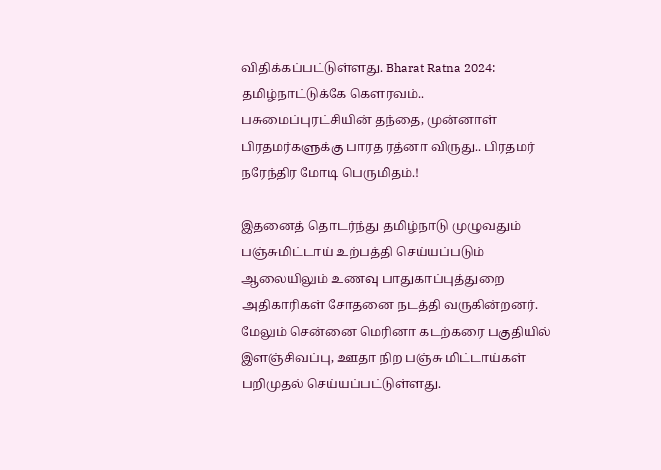விதிக்கப்பட்டுள்ளது. Bharat Ratna 2024: தமிழ்நாட்டுக்கே கெளரவம்.. பசுமைப்புரட்சியின் தந்தை, முன்னாள் பிரதமர்களுக்கு பாரத ரத்னா விருது.. பிரதமர் நரேந்திர மோடி பெருமிதம்.!

இதனைத் தொடர்ந்து தமிழ்நாடு முழுவதும் பஞ்சுமிட்டாய் உற்பத்தி செய்யப்படும் ஆலையிலும் உணவு பாதுகாப்புத்துறை அதிகாரிகள் சோதனை நடத்தி வருகின்றனர். மேலும் சென்னை மெரினா கடற்கரை பகுதியில் இளஞ்சிவப்பு, ஊதா நிற பஞ்சு மிட்டாய்கள் பறிமுதல் செய்யப்பட்டுள்ளது.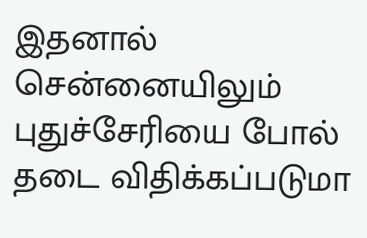இதனால் சென்னையிலும் புதுச்சேரியை போல் தடை விதிக்கப்படுமா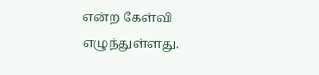என்ற கேள்வி எழுந்துள்ளது.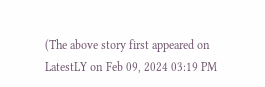(The above story first appeared on LatestLY on Feb 09, 2024 03:19 PM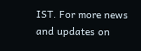IST. For more news and updates on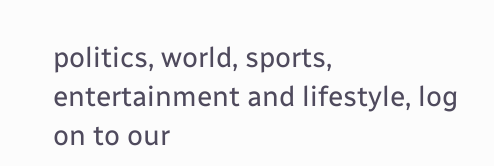politics, world, sports, entertainment and lifestyle, log on to our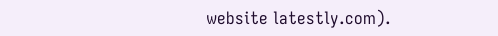website latestly.com).